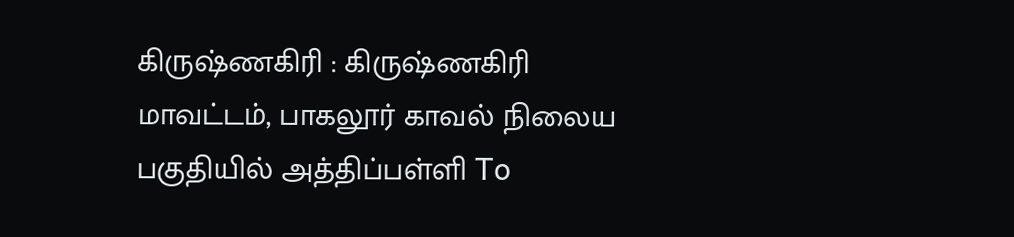கிருஷ்ணகிரி : கிருஷ்ணகிரி மாவட்டம், பாகலூர் காவல் நிலைய பகுதியில் அத்திப்பள்ளி To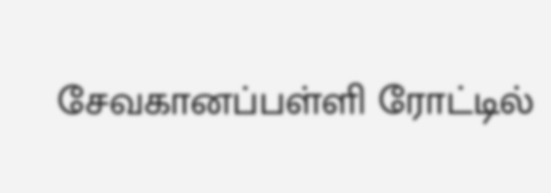சேவகானப்பள்ளி ரோட்டில்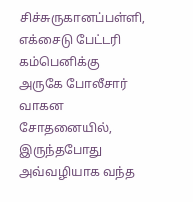சிச்சுருகானப்பள்ளி, எக்சைடு பேட்டரி கம்பெனிக்கு அருகே போலீசார் வாகன சோதனையில், இருந்தபோது அவ்வழியாக வந்த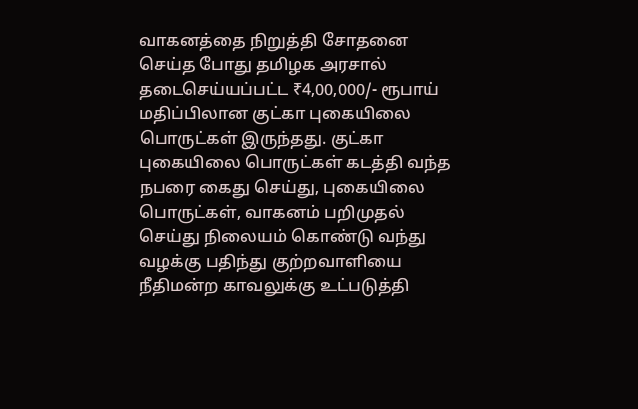வாகனத்தை நிறுத்தி சோதனை செய்த போது தமிழக அரசால் தடைசெய்யப்பட்ட ₹4,00,000/- ரூபாய் மதிப்பிலான குட்கா புகையிலை பொருட்கள் இருந்தது. குட்கா புகையிலை பொருட்கள் கடத்தி வந்த நபரை கைது செய்து, புகையிலை பொருட்கள், வாகனம் பறிமுதல் செய்து நிலையம் கொண்டு வந்து வழக்கு பதிந்து குற்றவாளியை நீதிமன்ற காவலுக்கு உட்படுத்தி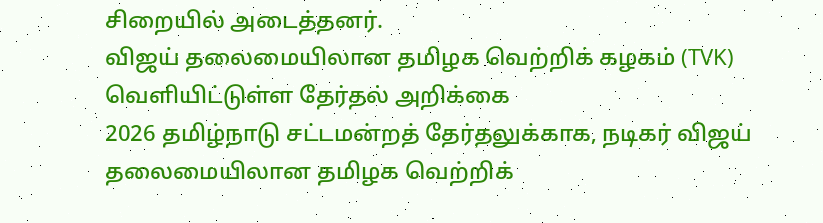சிறையில் அடைத்தனர்.
விஜய் தலைமையிலான தமிழக வெற்றிக் கழகம் (TVK) வெளியிட்டுள்ள தேர்தல் அறிக்கை
2026 தமிழ்நாடு சட்டமன்றத் தேர்தலுக்காக, நடிகர் விஜய் தலைமையிலான தமிழக வெற்றிக்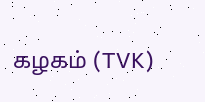கழகம் (TVK)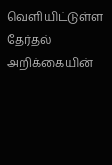வெளியிட்டுள்ள தேர்தல் அறிக்கையின்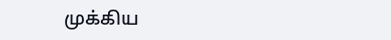முக்கிய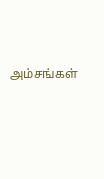அம்சங்கள்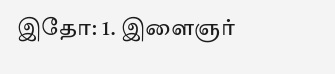இதோ: 1. இளைஞர்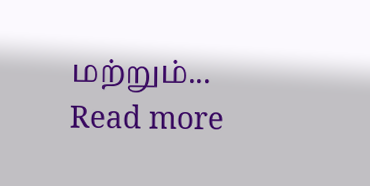மற்றும்...
Read more